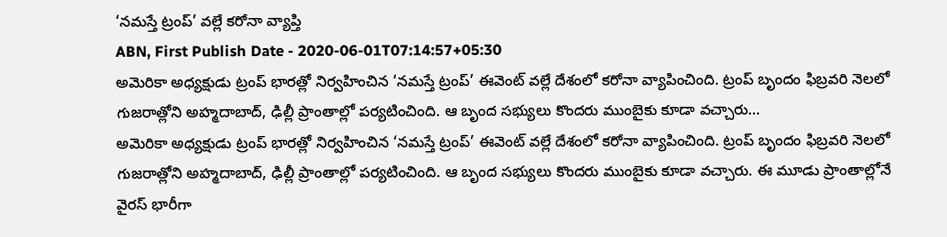‘నమస్తే ట్రంప్’ వల్లే కరోనా వ్యాప్తి
ABN, First Publish Date - 2020-06-01T07:14:57+05:30
అమెరికా అధ్యక్షుడు ట్రంప్ భారత్లో నిర్వహించిన ‘నమస్తే ట్రంప్’ ఈవెంట్ వల్లే దేశంలో కరోనా వ్యాపించింది. ట్రంప్ బృందం ఫిబ్రవరి నెలలో గుజరాత్లోని అహ్మదాబాద్, ఢిల్లీ ప్రాంతాల్లో పర్యటించింది. ఆ బృంద సభ్యులు కొందరు ముంబైకు కూడా వచ్చారు...
అమెరికా అధ్యక్షుడు ట్రంప్ భారత్లో నిర్వహించిన ‘నమస్తే ట్రంప్’ ఈవెంట్ వల్లే దేశంలో కరోనా వ్యాపించింది. ట్రంప్ బృందం ఫిబ్రవరి నెలలో గుజరాత్లోని అహ్మదాబాద్, ఢిల్లీ ప్రాంతాల్లో పర్యటించింది. ఆ బృంద సభ్యులు కొందరు ముంబైకు కూడా వచ్చారు. ఈ మూడు ప్రాంతాల్లోనే వైరస్ భారీగా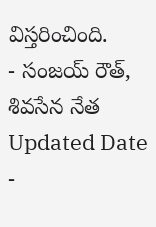విస్తరించింది.
- సంజయ్ రౌత్, శివసేన నేత
Updated Date -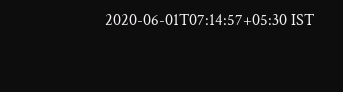2020-06-01T07:14:57+05:30 IST